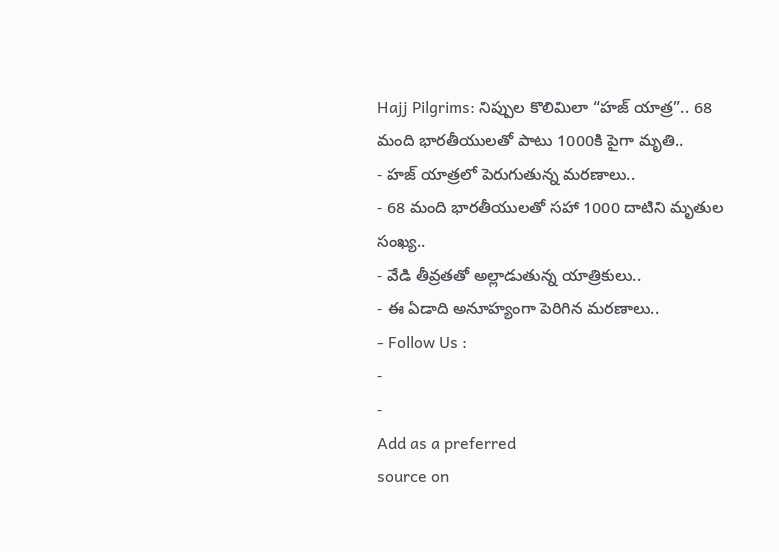Hajj Pilgrims: నిప్పుల కొలిమిలా “హజ్ యాత్ర”.. 68 మంది భారతీయులతో పాటు 1000కి పైగా మృతి..
- హజ్ యాత్రలో పెరుగుతున్న మరణాలు..
- 68 మంది భారతీయులతో సహా 1000 దాటిని మృతుల సంఖ్య..
- వేడి తీవ్రతతో అల్లాడుతున్న యాత్రికులు..
- ఈ ఏడాది అనూహ్యంగా పెరిగిన మరణాలు..
- Follow Us :
-
-
Add as a preferred
source on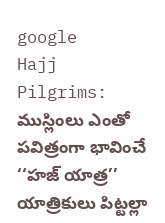google
Hajj Pilgrims: ముస్లింలు ఎంతో పవిత్రంగా భావించే ‘‘హజ్ యాత్ర’’ యాత్రికులు పిట్టల్లా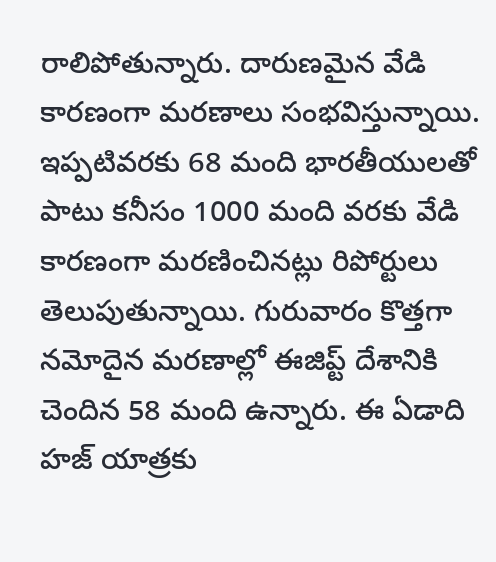రాలిపోతున్నారు. దారుణమైన వేడి కారణంగా మరణాలు సంభవిస్తున్నాయి. ఇప్పటివరకు 68 మంది భారతీయులతో పాటు కనీసం 1000 మంది వరకు వేడి కారణంగా మరణించినట్లు రిపోర్టులు తెలుపుతున్నాయి. గురువారం కొత్తగా నమోదైన మరణాల్లో ఈజిప్ట్ దేశానికి చెందిన 58 మంది ఉన్నారు. ఈ ఏడాది హజ్ యాత్రకు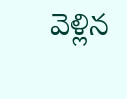వెళ్లిన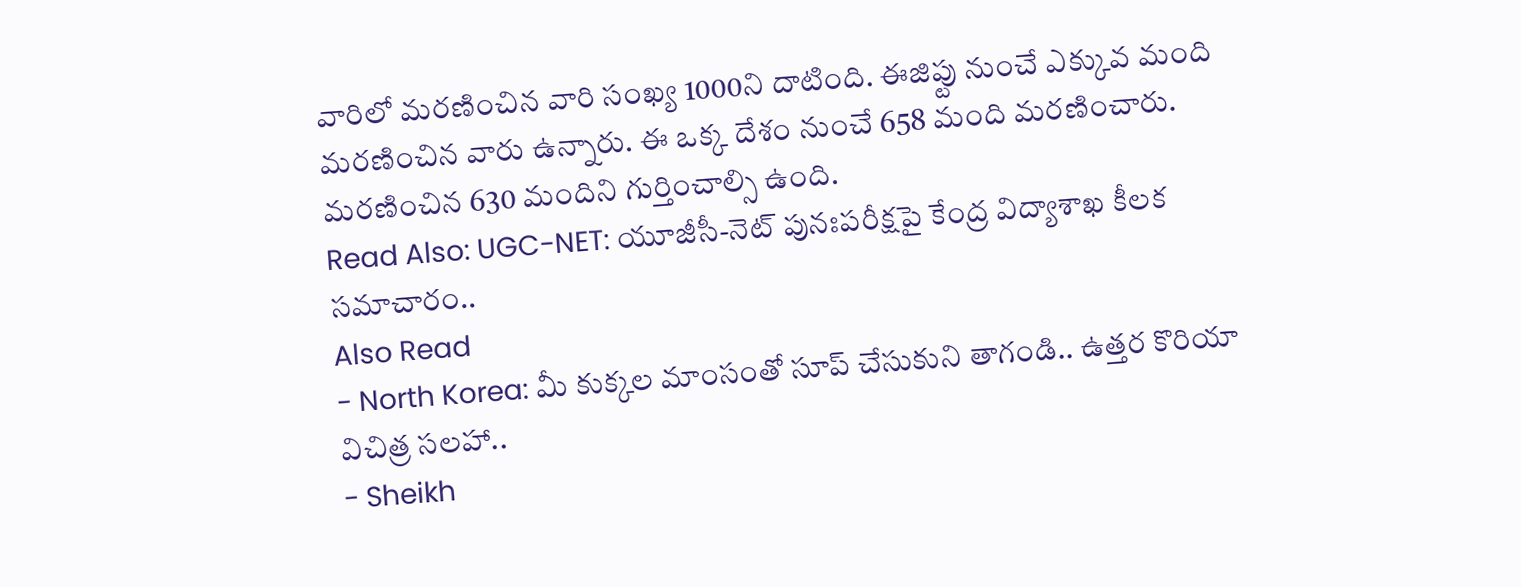వారిలో మరణించిన వారి సంఖ్య 1000ని దాటింది. ఈజిప్టు నుంచే ఎక్కువ మంది మరణించిన వారు ఉన్నారు. ఈ ఒక్క దేశం నుంచే 658 మంది మరణించారు. మరణించిన 630 మందిని గుర్తించాల్సి ఉంది.
Read Also: UGC-NET: యూజీసీ-నెట్ పునఃపరీక్షపై కేంద్ర విద్యాశాఖ కీలక సమాచారం..
Also Read
- North Korea: మీ కుక్కల మాంసంతో సూప్ చేసుకుని తాగండి.. ఉత్తర కొరియా విచిత్ర సలహా..
- Sheikh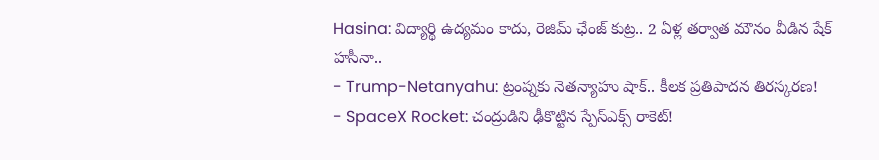Hasina: విద్యార్థి ఉద్యమం కాదు, రెజిమ్ ఛేంజ్ కుట్ర.. 2 ఏళ్ల తర్వాత మౌనం వీడిన షేక్ హసీనా..
- Trump-Netanyahu: ట్రంప్నకు నెతన్యాహు షాక్.. కీలక ప్రతిపాదన తిరస్కరణ!
- SpaceX Rocket: చంద్రుడిని ఢీకొట్టిన స్పేస్ఎక్స్ రాకెట్!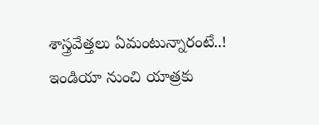శాస్త్రవేత్తలు ఏమంటున్నారంటే..!
ఇండియా నుంచి యాత్రకు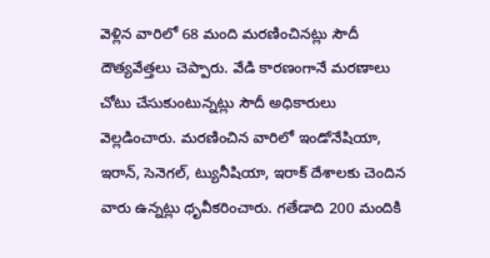వెళ్లిన వారిలో 68 మంది మరణించినట్లు సౌదీ దౌత్యవేత్తలు చెప్పారు. వేడి కారణంగానే మరణాలు చోటు చేసుకుంటున్నట్లు సౌదీ అధికారులు వెల్లడించారు. మరణించిన వారిలో ఇండోనేషియా, ఇరాన్, సెనెగల్, ట్యునీషియా, ఇరాక్ దేశాలకు చెందిన వారు ఉన్నట్లు ధృవీకరించారు. గతేడాది 200 మందికి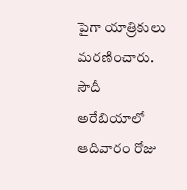పైగా యాత్రికులు మరణించారు. సౌదీ అరేబియాలో ఆదివారం రోజు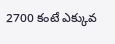2700 కంటే ఎక్కువ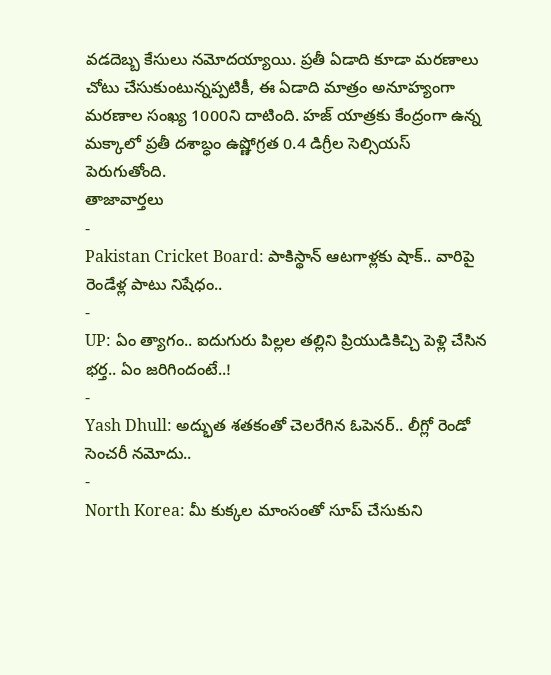వడదెబ్బ కేసులు నమోదయ్యాయి. ప్రతీ ఏడాది కూడా మరణాలు చోటు చేసుకుంటున్నప్పటికీ, ఈ ఏడాది మాత్రం అనూహ్యంగా మరణాల సంఖ్య 1000ని దాటింది. హజ్ యాత్రకు కేంద్రంగా ఉన్న మక్కాలో ప్రతీ దశాబ్ధం ఉష్ణోగ్రత 0.4 డిగ్రీల సెల్సియస్ పెరుగుతోంది.
తాజావార్తలు
-
Pakistan Cricket Board: పాకిస్థాన్ ఆటగాళ్లకు షాక్.. వారిపై రెండేళ్ల పాటు నిషేధం..
-
UP: ఏం త్యాగం.. ఐదుగురు పిల్లల తల్లిని ప్రియుడికిచ్చి పెళ్లి చేసిన భర్త.. ఏం జరిగిందంటే..!
-
Yash Dhull: అద్భుత శతకంతో చెలరేగిన ఓపెనర్.. లీగ్లో రెండో సెంచరీ నమోదు..
-
North Korea: మీ కుక్కల మాంసంతో సూప్ చేసుకుని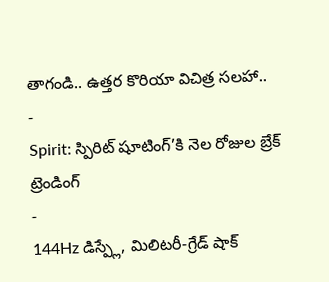తాగండి.. ఉత్తర కొరియా విచిత్ర సలహా..
-
Spirit: స్పిరిట్ షూటింగ్’కి నెల రోజుల బ్రేక్
ట్రెండింగ్
-
144Hz డిస్ప్లే, మిలిటరీ-గ్రేడ్ షాక్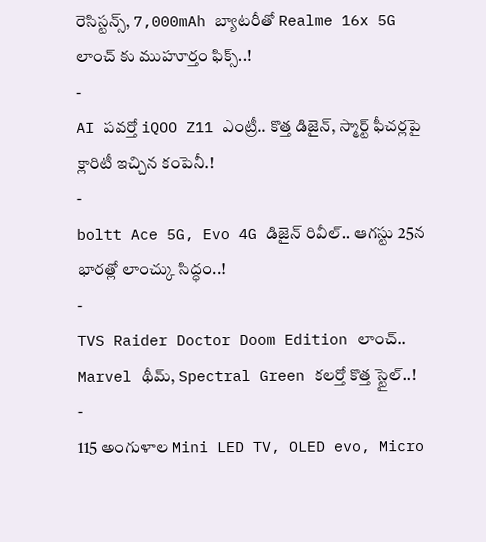రెసిస్టన్స్, 7,000mAh బ్యాటరీతో Realme 16x 5G లాంచ్ కు ముహూర్తం ఫిక్స్..!
-
AI పవర్తో iQOO Z11 ఎంట్రీ.. కొత్త డిజైన్, స్మార్ట్ ఫీచర్లపై క్లారిటీ ఇచ్చిన కంపెనీ.!
-
boltt Ace 5G, Evo 4G డిజైన్ రివీల్.. ఆగస్టు 25న భారత్లో లాంచ్కు సిద్ధం..!
-
TVS Raider Doctor Doom Edition లాంచ్.. Marvel థీమ్, Spectral Green కలర్తో కొత్త స్టైల్..!
-
115 అంగుళాల Mini LED TV, OLED evo, Micro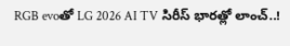RGB evoతో LG 2026 AI TV సిరీస్ భారత్లో లాంచ్..!